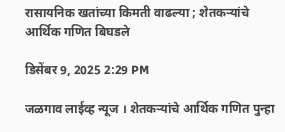रासायनिक खतांच्या किमती वाढल्या ; शेतकऱ्यांचे आर्थिक गणित बिघडले

डिसेंबर 9, 2025 2:29 PM

जळगाव लाईव्ह न्यूज । शेतकऱ्यांचे आर्थिक गणित पुन्हा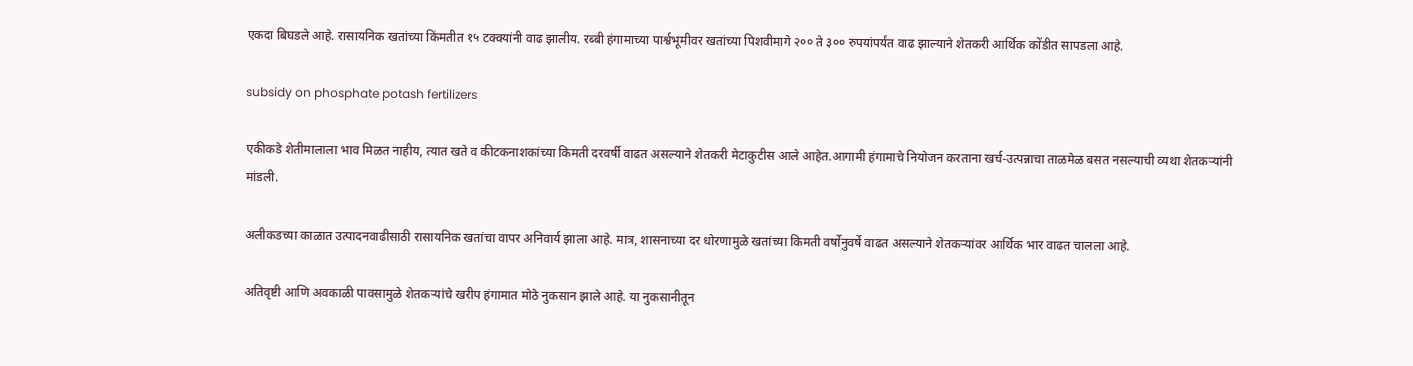एकदा बिघडले आहे. रासायनिक खतांच्या किंमतीत १५ टक्क्यांनी वाढ झालीय. रब्बी हंगामाच्या पार्श्वभूमीवर खतांच्या पिशवीमागे २०० ते ३०० रुपयांपर्यंत वाढ झाल्याने शेतकरी आर्थिक कोंडीत सापडला आहे.

subsidy on phosphate potash fertilizers

एकीकडे शेतीमालाला भाव मिळत नाहीय, त्यात खते व कीटकनाशकांच्या किमती दरवर्षी वाढत असल्याने शेतकरी मेटाकुटीस आले आहेत.आगामी हंगामाचे नियोजन करताना खर्च-उत्पन्नाचा ताळमेळ बसत नसल्याची व्यथा शेतकऱ्यांनी मांडली.

अलीकडच्या काळात उत्पादनवाढीसाठी रासायनिक खतांचा वापर अनिवार्य झाला आहे. मात्र, शासनाच्या दर धोरणामुळे खतांच्या किमती वर्षोनुवर्षे वाढत असल्याने शेतकऱ्यांवर आर्थिक भार वाढत चालला आहे.

अतिवृष्टी आणि अवकाळी पावसामुळे शेतकऱ्यांचे खरीप हंगामात मोठे नुकसान झाले आहे. या नुकसानीतून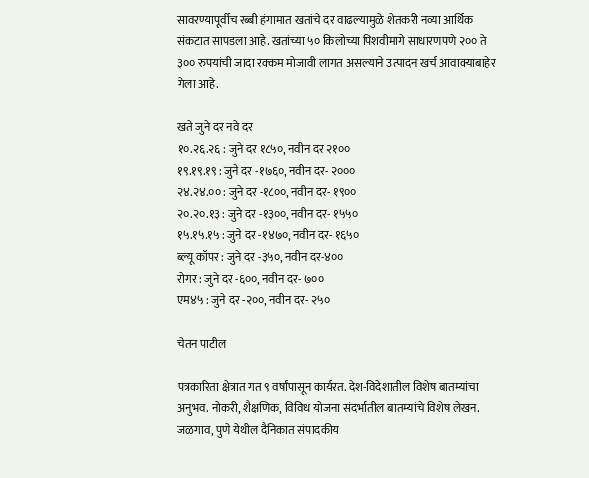सावरण्यापूर्वीच रब्बी हंगामात खतांचे दर वाढल्यामुळे शेतकरी नव्या आर्थिक संकटात सापडला आहे. खतांच्या ५० किलोच्या पिशवीमागे साधारणपणे २०० ते ३०० रुपयांची जादा रक्कम मोजावी लागत असल्याने उत्पादन खर्च आवाक्याबाहेर गेला आहे.

खते जुने दर नवे दर
१०.२६.२६ : जुने दर १८५०, नवीन दर २१००
१९.१९.१९ : जुने दर -१७६०, नवीन दर- २०००
२४.२४.०० : जुने दर -१८००, नवीन दर- १९००
२०.२०.१३ : जुने दर -१३००, नवीन दर- १५५०
१५.१५.१५ : जुने दर -१४७०, नवीन दर- १६५०
ब्ल्यू कॉपर : जुने दर -३५०, नवीन दर-४००
रोगर : जुने दर -६००, नवीन दर- ७००
एम४५ : जुने दर -२००, नवीन दर- २५०

चेतन पाटील

पत्रकारिता क्षेत्रात गत ९ वर्षांपासून कार्यरत. देश-विदेशातील विशेष बातम्यांचा अनुभव. नोकरी, शैक्षणिक, विविध योजना संदर्भातील बातम्यांचे विशेष लेखन. जळगाव, पुणे येथील दैनिकात संपादकीय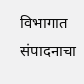विभागात संपादनाचा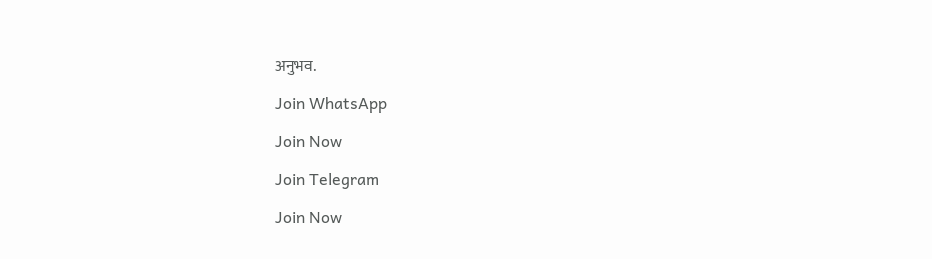अनुभव.

Join WhatsApp

Join Now

Join Telegram

Join Now